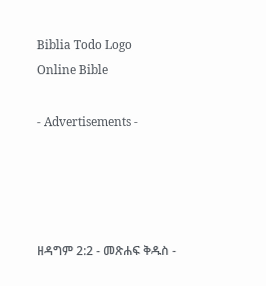Biblia Todo Logo
Online Bible

- Advertisements -




ዘዳግም 2:2 - መጽሐፍ ቅዱስ -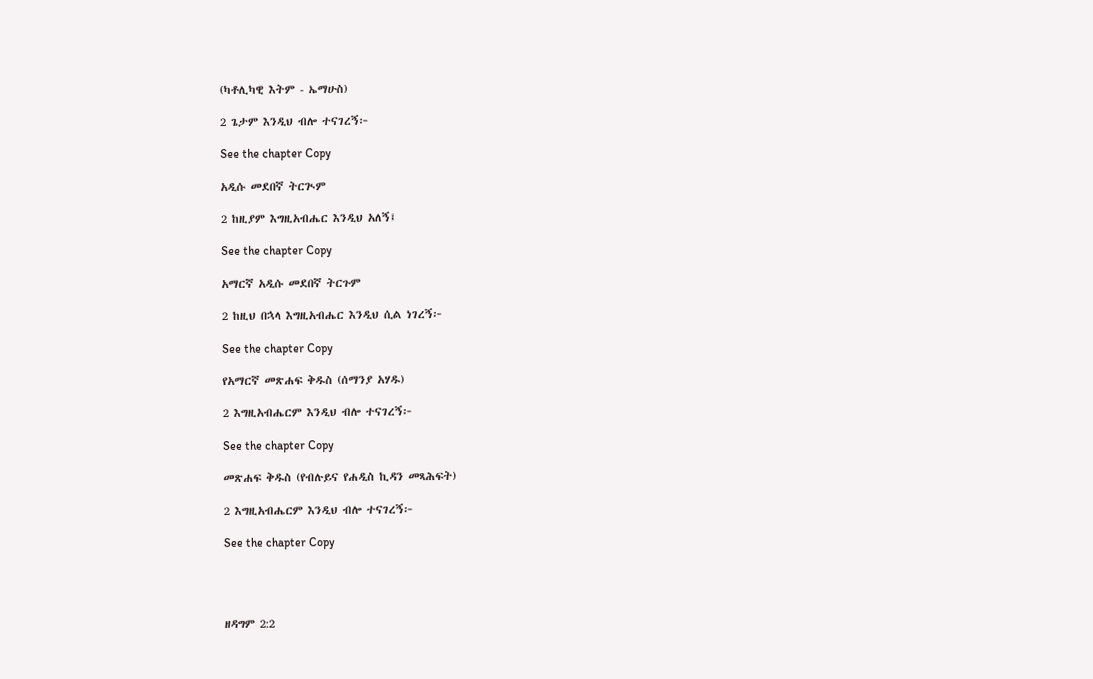(ካቶሊካዊ እትም - ኤማሁስ)

2 ጌታም እንዲህ ብሎ ተናገረኝ፦

See the chapter Copy

አዲሱ መደበኛ ትርጒም

2 ከዚያም እግዚአብሔር እንዲህ አለኝ፤

See the chapter Copy

አማርኛ አዲሱ መደበኛ ትርጉም

2 ከዚህ በኋላ እግዚአብሔር እንዲህ ሲል ነገረኝ፦

See the chapter Copy

የአማርኛ መጽሐፍ ቅዱስ (ሰማንያ አሃዱ)

2 እግዚአብሔርም እንዲህ ብሎ ተናገረኝ፦

See the chapter Copy

መጽሐፍ ቅዱስ (የብሉይና የሐዲስ ኪዳን መጻሕፍት)

2 እግዚአብሔርም እንዲህ ብሎ ተናገረኝ፦

See the chapter Copy




ዘዳግም 2:2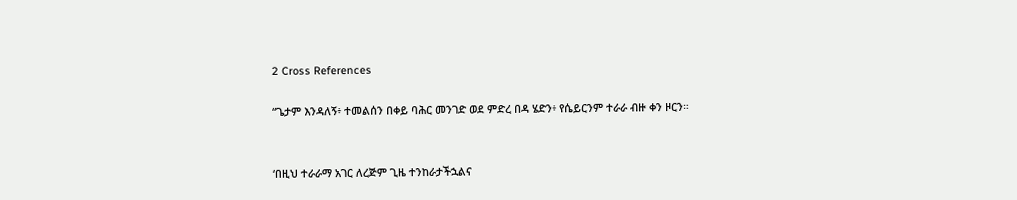2 Cross References

“ጌታም እንዳለኝ፥ ተመልሰን በቀይ ባሕር መንገድ ወደ ምድረ በዳ ሄድን፥ የሴይርንም ተራራ ብዙ ቀን ዞርን።


‘በዚህ ተራራማ አገር ለረጅም ጊዜ ተንከራታችኋልና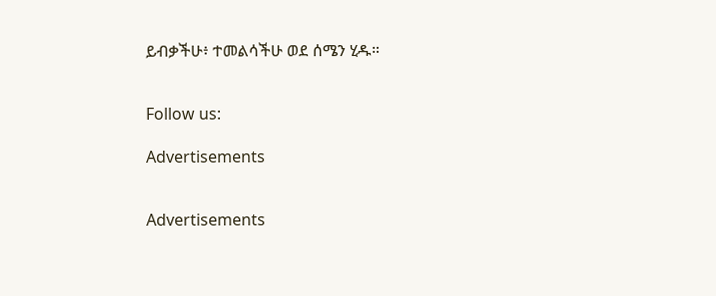ይብቃችሁ፥ ተመልሳችሁ ወደ ሰሜን ሂዱ።


Follow us:

Advertisements


Advertisements